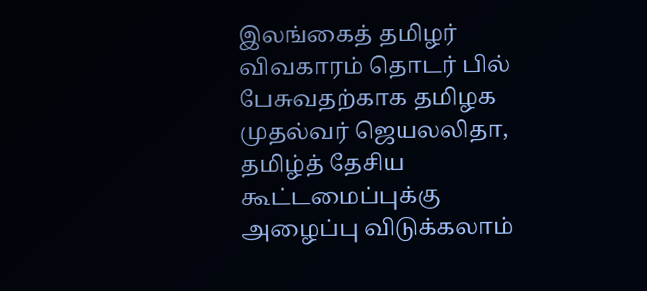இலங்கைத் தமிழர் விவகாரம் தொடர் பில் பேசுவதற்காக தமிழக முதல்வர் ஜெயலலிதா, தமிழ்த் தேசிய கூட்டமைப்புக்கு அழைப்பு விடுக்கலாம்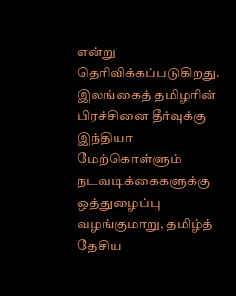என்று தெரிவிக்கப்படுகிறது.
இலங்கைத் தமிழரின் பிரச்சினை தீர்வுக்கு இந்தியா மேற்கொள்ளும் நடவடிக்கைகளுக்கு ஒத்துழைப்பு வழங்குமாறு, தமிழ்த் தேசிய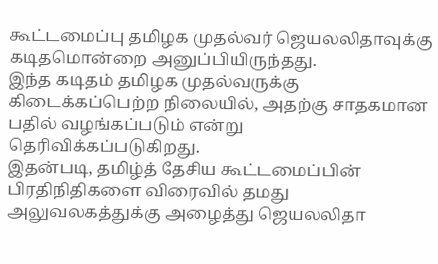கூட்டமைப்பு தமிழக முதல்வர் ஜெயலலிதாவுக்கு கடிதமொன்றை அனுப்பியிருந்தது.
இந்த கடிதம் தமிழக முதல்வருக்கு கிடைக்கப்பெற்ற நிலையில், அதற்கு சாதகமான பதில் வழங்கப்படும் என்று தெரிவிக்கப்படுகிறது.
இதன்படி, தமிழ்த் தேசிய கூட்டமைப்பின் பிரதிநிதிகளை விரைவில் தமது அலுவலகத்துக்கு அழைத்து ஜெயலலிதா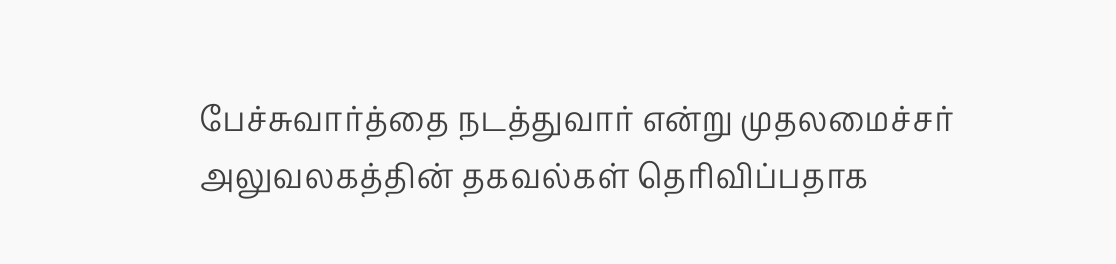பேச்சுவார்த்தை நடத்துவார் என்று முதலமைச்சர் அலுவலகத்தின் தகவல்கள் தெரிவிப்பதாக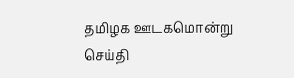தமிழக ஊடகமொன்று செய்தி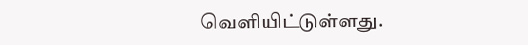வெளியிட்டுள்ளது.